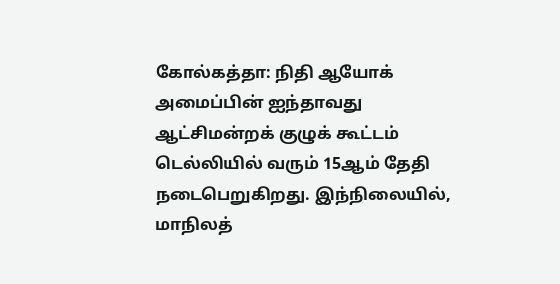கோல்கத்தா: நிதி ஆயோக் அமைப்பின் ஐந்தாவது ஆட்சிமன்றக் குழுக் கூட்டம் டெல்லியில் வரும் 15ஆம் தேதி நடைபெறுகிறது. இந்நிலையில், மாநிலத்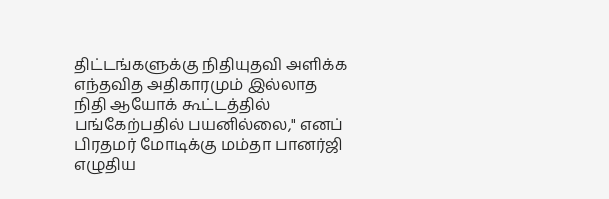திட்டங்களுக்கு நிதியுதவி அளிக்க எந்தவித அதிகாரமும் இல்லாத நிதி ஆயோக் கூட்டத்தில் பங்கேற்பதில் பயனில்லை," எனப் பிரதமர் மோடிக்கு மம்தா பானர்ஜி எழுதிய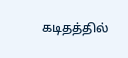கடிதத்தில்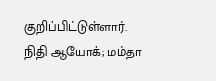குறிப்பிட்டுள்ளார்.
நிதி ஆயோக்; மம்தா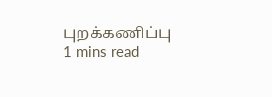புறக்கணிப்பு
1 mins read